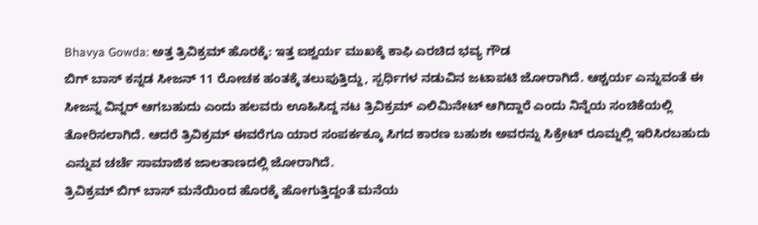Bhavya Gowda: ಅತ್ತ ತ್ರಿವಿಕ್ರಮ್ ಹೊರಕ್ಕೆ: ಇತ್ತ ಐಶ್ವರ್ಯ ಮುಖಕ್ಕೆ ಕಾಫಿ ಎರಚಿದ ಭವ್ಯ ಗೌಡ
ಬಿಗ್ ಬಾಸ್ ಕನ್ನಡ ಸೀಜನ್ 11 ರೋಚಕ ಹಂತಕ್ಕೆ ತಲುಪುತ್ತಿದ್ದು, ಸ್ಪರ್ಧಿಗಳ ನಡುವಿನ ಜಟಾಪಟಿ ಜೋರಾಗಿದೆ. ಆಶ್ಚರ್ಯ ಎನ್ನುವಂತೆ ಈ ಸೀಜನ್ನ ವಿನ್ನರ್ ಆಗಬಹುದು ಎಂದು ಹಲವರು ಊಹಿಸಿದ್ದ ನಟ ತ್ರಿವಿಕ್ರಮ್ ಎಲಿಮಿನೇಟ್ ಆಗಿದ್ದಾರೆ ಎಂದು ನಿನ್ನೆಯ ಸಂಚಿಕೆಯಲ್ಲಿ ತೋರಿಸಲಾಗಿದೆ. ಆದರೆ ತ್ರಿವಿಕ್ರಮ್ ಈವರೆಗೂ ಯಾರ ಸಂಪರ್ಕಕ್ಕೂ ಸಿಗದ ಕಾರಣ ಬಹುಶಃ ಅವರನ್ನು ಸಿಕ್ರೇಟ್ ರೂಮ್ನಲ್ಲಿ ಇರಿಸಿರಬಹುದು ಎನ್ನುವ ಚರ್ಚೆ ಸಾಮಾಜಿಕ ಜಾಲತಾಣದಲ್ಲಿ ಜೋರಾಗಿದೆ.
ತ್ರಿವಿಕ್ರಮ್ ಬಿಗ್ ಬಾಸ್ ಮನೆಯಿಂದ ಹೊರಕ್ಕೆ ಹೋಗುತ್ತಿದ್ದಂತೆ ಮನೆಯ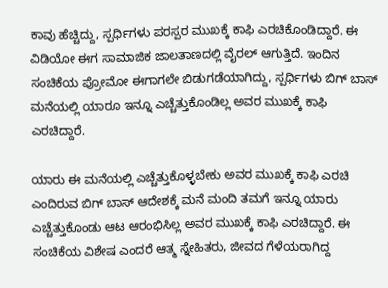ಕಾವು ಹೆಚ್ಚಿದ್ದು, ಸ್ಪರ್ಧಿಗಳು ಪರಸ್ಪರ ಮುಖಕ್ಕೆ ಕಾಫಿ ಎರಚಿಕೊಂಡಿದ್ದಾರೆ. ಈ ವಿಡಿಯೋ ಈಗ ಸಾಮಾಜಿಕ ಜಾಲತಾಣದಲ್ಲಿ ವೈರಲ್ ಆಗುತ್ತಿದೆ. ಇಂದಿನ ಸಂಚಿಕೆಯ ಪ್ರೋಮೋ ಈಗಾಗಲೇ ಬಿಡುಗಡೆಯಾಗಿದ್ದು, ಸ್ಪರ್ಧಿಗಳು ಬಿಗ್ ಬಾಸ್ ಮನೆಯಲ್ಲಿ ಯಾರೂ ಇನ್ನೂ ಎಚ್ಚೆತ್ತುಕೊಂಡಿಲ್ಲ ಅವರ ಮುಖಕ್ಕೆ ಕಾಫಿ ಎರಚಿದ್ದಾರೆ.

ಯಾರು ಈ ಮನೆಯಲ್ಲಿ ಎಚ್ಚೆತ್ತುಕೊಳ್ಳಬೇಕು ಅವರ ಮುಖಕ್ಕೆ ಕಾಫಿ ಎರಚಿ ಎಂದಿರುವ ಬಿಗ್ ಬಾಸ್ ಆದೇಶಕ್ಕೆ ಮನೆ ಮಂದಿ ತಮಗೆ ಇನ್ನೂ ಯಾರು ಎಚ್ಚೆತ್ತುಕೊಂಡು ಆಟ ಆರಂಭಿಸಿಲ್ಲ ಅವರ ಮುಖಕ್ಕೆ ಕಾಫಿ ಎರಚಿದ್ದಾರೆ. ಈ ಸಂಚಿಕೆಯ ವಿಶೇಷ ಎಂದರೆ ಆತ್ಮ ಸ್ನೇಹಿತರು, ಜೀವದ ಗೆಳೆಯರಾಗಿದ್ದ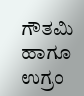ಗೌತಮಿ ಹಾಗೂ ಉಗ್ರಂ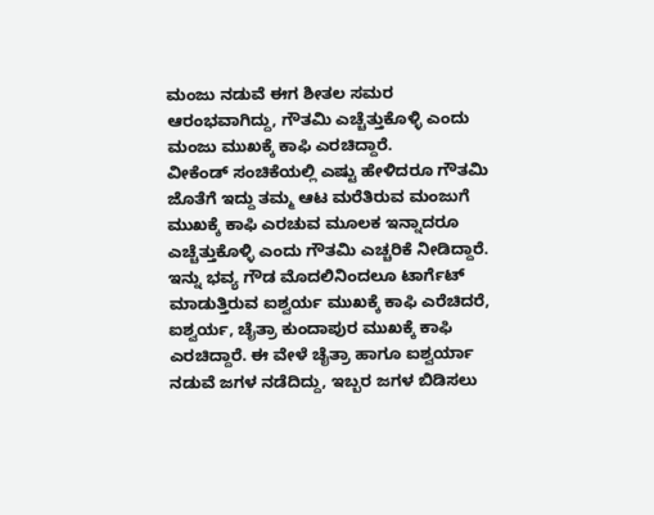ಮಂಜು ನಡುವೆ ಈಗ ಶೀತಲ ಸಮರ ಆರಂಭವಾಗಿದ್ದು, ಗೌತಮಿ ಎಚ್ಚೆತ್ತುಕೊಳ್ಳಿ ಎಂದು ಮಂಜು ಮುಖಕ್ಕೆ ಕಾಫಿ ಎರಚಿದ್ದಾರೆ.
ವೀಕೆಂಡ್ ಸಂಚಿಕೆಯಲ್ಲಿ ಎಷ್ಟು ಹೇಳಿದರೂ ಗೌತಮಿ ಜೊತೆಗೆ ಇದ್ದು ತಮ್ಮ ಆಟ ಮರೆತಿರುವ ಮಂಜುಗೆ ಮುಖಕ್ಕೆ ಕಾಫಿ ಎರಚುವ ಮೂಲಕ ಇನ್ನಾದರೂ ಎಚ್ಚೆತ್ತುಕೊಳ್ಳಿ ಎಂದು ಗೌತಮಿ ಎಚ್ಚರಿಕೆ ನೀಡಿದ್ದಾರೆ.
ಇನ್ನು ಭವ್ಯ ಗೌಡ ಮೊದಲಿನಿಂದಲೂ ಟಾರ್ಗೆಟ್ ಮಾಡುತ್ತಿರುವ ಐಶ್ವರ್ಯ ಮುಖಕ್ಕೆ ಕಾಫಿ ಎರೆಚಿದರೆ, ಐಶ್ವರ್ಯ, ಚೈತ್ರಾ ಕುಂದಾಪುರ ಮುಖಕ್ಕೆ ಕಾಫಿ ಎರಚಿದ್ದಾರೆ. ಈ ವೇಳೆ ಚೈತ್ರಾ ಹಾಗೂ ಐಶ್ವರ್ಯಾ ನಡುವೆ ಜಗಳ ನಡೆದಿದ್ದು, ಇಬ್ಬರ ಜಗಳ ಬಿಡಿಸಲು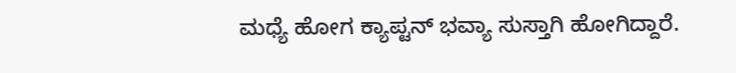ಮಧ್ಯೆ ಹೋಗ ಕ್ಯಾಪ್ಟನ್ ಭವ್ಯಾ ಸುಸ್ತಾಗಿ ಹೋಗಿದ್ದಾರೆ.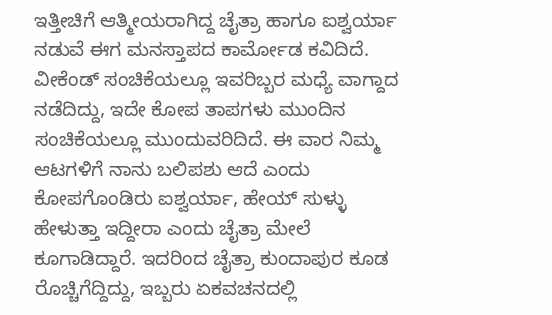ಇತ್ತೀಚಿಗೆ ಆತ್ಮೀಯರಾಗಿದ್ದ ಚೈತ್ರಾ ಹಾಗೂ ಐಶ್ವರ್ಯಾ ನಡುವೆ ಈಗ ಮನಸ್ತಾಪದ ಕಾರ್ಮೋಡ ಕವಿದಿದೆ. ವೀಕೆಂಡ್ ಸಂಚಿಕೆಯಲ್ಲೂ ಇವರಿಬ್ಬರ ಮಧ್ಯೆ ವಾಗ್ದಾದ ನಡೆದಿದ್ದು, ಇದೇ ಕೋಪ ತಾಪಗಳು ಮುಂದಿನ ಸಂಚಿಕೆಯಲ್ಲೂ ಮುಂದುವರಿದಿದೆ. ಈ ವಾರ ನಿಮ್ಮ ಆಟಗಳಿಗೆ ನಾನು ಬಲಿಪಶು ಆದೆ ಎಂದು ಕೋಪಗೊಂಡಿರು ಐಶ್ವರ್ಯಾ, ಹೇಯ್ ಸುಳ್ಳು ಹೇಳುತ್ತಾ ಇದ್ದೀರಾ ಎಂದು ಚೈತ್ರಾ ಮೇಲೆ ಕೂಗಾಡಿದ್ದಾರೆ. ಇದರಿಂದ ಚೈತ್ರಾ ಕುಂದಾಪುರ ಕೂಡ ರೊಚ್ಚಿಗೆದ್ದಿದ್ದು, ಇಬ್ಬರು ಏಕವಚನದಲ್ಲಿ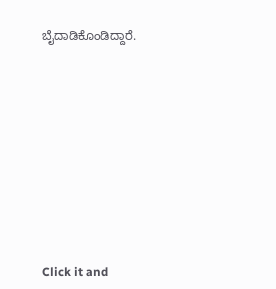ಬೈದಾಡಿಕೊಂಡಿದ್ದಾರೆ.












Click it and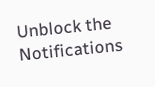Unblock the Notifications